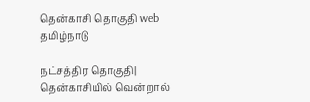தென்காசி தொகுதி web
தமிழ்நாடு

நட்சத்திர தொகுதி| தென்காசியில் வென்றால்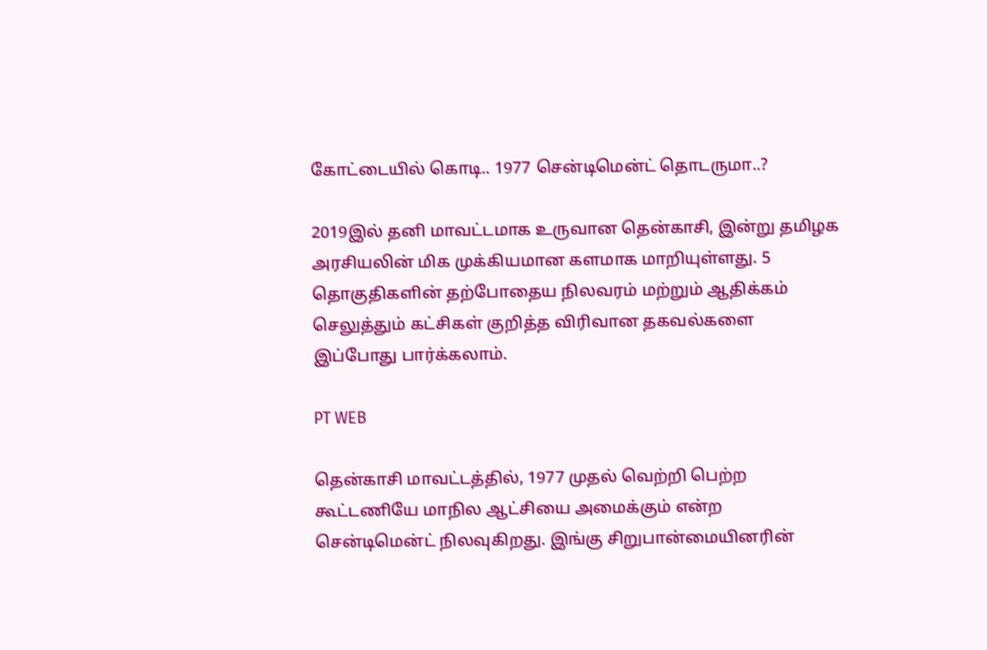கோட்டையில் கொடி.. 1977 சென்டிமென்ட் தொடருமா..?

2019இல் தனி மாவட்டமாக உருவான தென்காசி, இன்று தமிழக அரசியலின் மிக முக்கியமான களமாக மாறியுள்ளது. 5 தொகுதிகளின் தற்போதைய நிலவரம் மற்றும் ஆதிக்கம் செலுத்தும் கட்சிகள் குறித்த விரிவான தகவல்களை இப்போது பார்க்கலாம்.

PT WEB

தென்காசி மாவட்டத்தில், 1977 முதல் வெற்றி பெற்ற கூட்டணியே மாநில ஆட்சியை அமைக்கும் என்ற சென்டிமென்ட் நிலவுகிறது. இங்கு சிறுபான்மையினரின்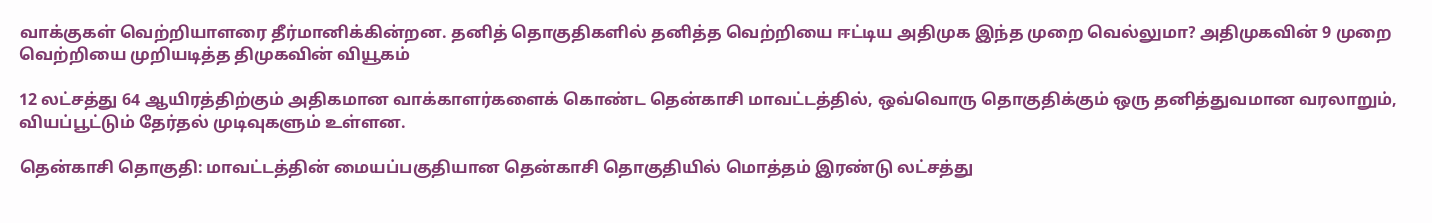வாக்குகள் வெற்றியாளரை தீர்மானிக்கின்றன. தனித் தொகுதிகளில் தனித்த வெற்றியை ஈட்டிய அதிமுக இந்த முறை வெல்லுமா? அதிமுகவின் 9 முறை வெற்றியை முறியடித்த திமுகவின் வியூகம்

12 லட்சத்து 64 ஆயிரத்திற்கும் அதிகமான வாக்காளர்களைக் கொண்ட தென்காசி மாவட்டத்தில், ஒவ்வொரு தொகுதிக்கும் ஒரு தனித்துவமான வரலாறும், வியப்பூட்டும் தேர்தல் முடிவுகளும் உள்ளன.

தென்காசி தொகுதி: மாவட்டத்தின் மையப்பகுதியான தென்காசி தொகுதியில் மொத்தம் இரண்டு லட்சத்து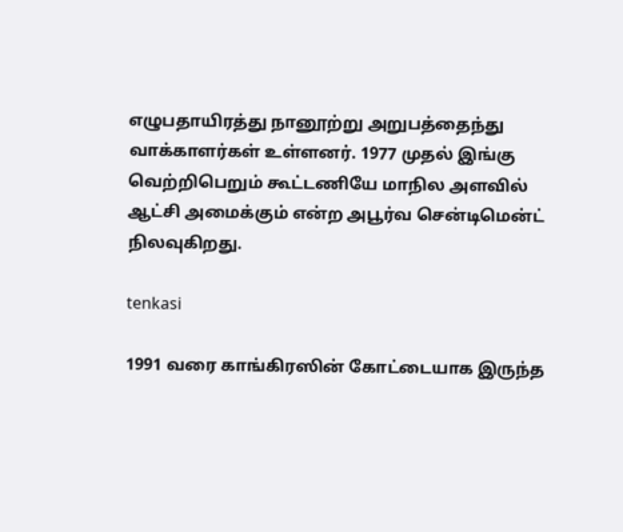எழுபதாயிரத்து நானூற்று அறுபத்தைந்து வாக்காளர்கள் உள்ளனர். 1977 முதல் இங்கு வெற்றிபெறும் கூட்டணியே மாநில அளவில் ஆட்சி அமைக்கும் என்ற அபூர்வ சென்டிமென்ட் நிலவுகிறது.

tenkasi

1991 வரை காங்கிரஸின் கோட்டையாக இருந்த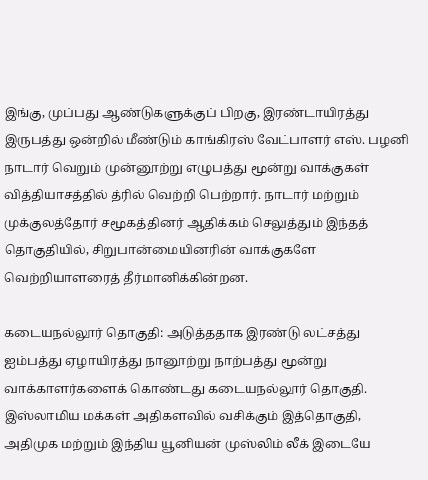இங்கு, முப்பது ஆண்டுகளுக்குப் பிறகு, இரண்டாயிரத்து இருபத்து ஒன்றில் மீண்டும் காங்கிரஸ் வேட்பாளர் எஸ். பழனி நாடார் வெறும் முன்னூற்று எழுபத்து மூன்று வாக்குகள் வித்தியாசத்தில் த்ரில் வெற்றி பெற்றார். நாடார் மற்றும் முக்குலத்தோர் சமூகத்தினர் ஆதிக்கம் செலுத்தும் இந்தத் தொகுதியில், சிறுபான்மையினரின் வாக்குகளே வெற்றியாளரைத் தீர்மானிக்கின்றன.

கடையநல்லூர் தொகுதி: அடுத்ததாக இரண்டு லட்சத்து ஐம்பத்து ஏழாயிரத்து நானூற்று நாற்பத்து மூன்று வாக்காளர்களைக் கொண்டது கடையநல்லூர் தொகுதி. இஸ்லாமிய மக்கள் அதிகளவில் வசிக்கும் இத்தொகுதி, அதிமுக மற்றும் இந்திய யூனியன் முஸ்லிம் லீக் இடையே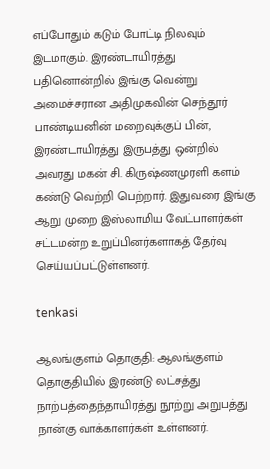எப்போதும் கடும் போட்டி நிலவும் இடமாகும். இரண்டாயிரத்து பதினொன்றில் இங்கு வென்று அமைச்சரான அதிமுகவின் செந்தூர் பாண்டியனின் மறைவுக்குப் பின், இரண்டாயிரத்து இருபத்து ஒன்றில் அவரது மகன் சி. கிருஷ்ணமுரளி களம் கண்டு வெற்றி பெற்றார். இதுவரை இங்கு ஆறு முறை இஸ்லாமிய வேட்பாளர்கள் சட்டமன்ற உறுப்பினர்களாகத் தேர்வு செய்யப்பட்டுள்ளனர்.

tenkasi

ஆலங்குளம் தொகுதி: ஆலங்குளம் தொகுதியில் இரண்டு லட்சத்து நாற்பத்தைந்தாயிரத்து நூற்று அறுபத்து நான்கு வாக்காளர்கள் உள்ளனர்.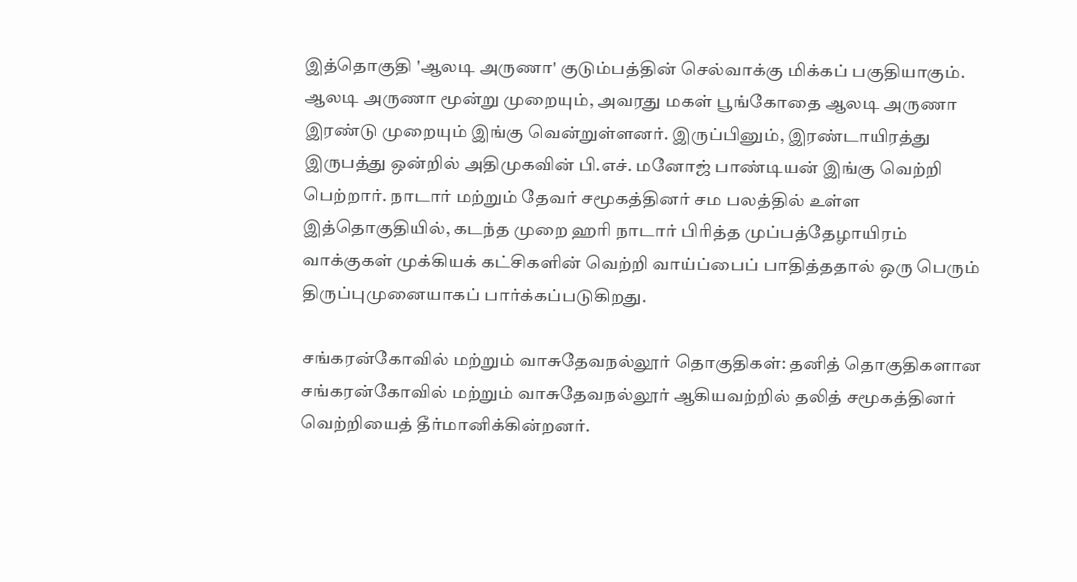இத்தொகுதி 'ஆலடி அருணா' குடும்பத்தின் செல்வாக்கு மிக்கப் பகுதியாகும். ஆலடி அருணா மூன்று முறையும், அவரது மகள் பூங்கோதை ஆலடி அருணா இரண்டு முறையும் இங்கு வென்றுள்ளனர். இருப்பினும், இரண்டாயிரத்து இருபத்து ஒன்றில் அதிமுகவின் பி.எச். மனோஜ் பாண்டியன் இங்கு வெற்றி பெற்றார். நாடார் மற்றும் தேவர் சமூகத்தினர் சம பலத்தில் உள்ள இத்தொகுதியில், கடந்த முறை ஹரி நாடார் பிரித்த முப்பத்தேழாயிரம் வாக்குகள் முக்கியக் கட்சிகளின் வெற்றி வாய்ப்பைப் பாதித்ததால் ஒரு பெரும் திருப்புமுனையாகப் பார்க்கப்படுகிறது.

சங்கரன்கோவில் மற்றும் வாசுதேவநல்லூர் தொகுதிகள்: தனித் தொகுதிகளான சங்கரன்கோவில் மற்றும் வாசுதேவநல்லூர் ஆகியவற்றில் தலித் சமூகத்தினர் வெற்றியைத் தீர்மானிக்கின்றனர்.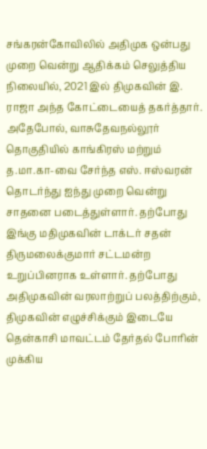சங்கரன்கோவிலில் அதிமுக ஒன்பது முறை வென்று ஆதிக்கம் செலுத்திய நிலையில், 2021 இல் திமுகவின் இ. ராஜா அந்த கோட்டையைத் தகர்த்தார். அதேபோல், வாசுதேவநல்லூர் தொகுதியில் காங்கிரஸ் மற்றும் த.மா.கா-வை சேர்ந்த எஸ். ஈஸ்வரன் தொடர்ந்து ஐந்து முறை வென்று சாதனை படைத்துள்ளார். தற்போது இங்கு மதிமுகவின் டாக்டர் சதன் திருமலைக்குமார் சட்டமன்ற உறுப்பினராக உள்ளார். தற்போது அதிமுகவின் வரலாற்றுப் பலத்திற்கும், திமுகவின் எழுச்சிக்கும் இடையே தென்காசி மாவட்டம் தேர்தல் போரின் முக்கிய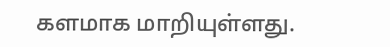களமாக மாறியுள்ளது.